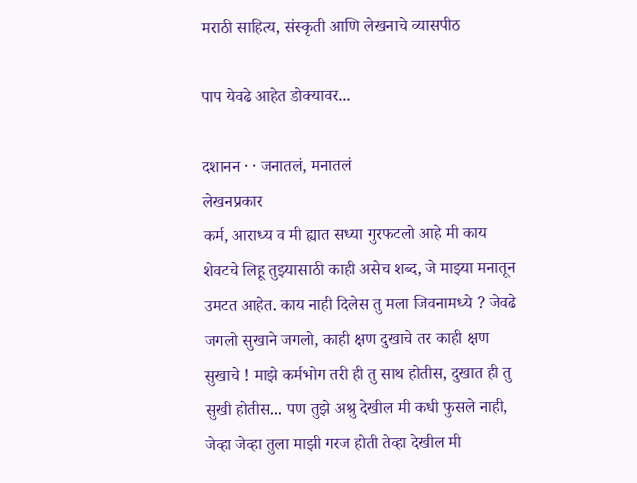मराठी साहित्य, संस्कृती आणि लेखनाचे व्यासपीठ

पाप येवढे आहेत डोक्यावर...

दशानन · · जनातलं, मनातलं
लेखनप्रकार
कर्म, आराध्य व मी ह्यात सध्या गुरफटलो आहे मी काय शेवटचे लिहू तुझ्यासाठी काही असेच शब्द, जे माझ्या मनातून उमटत आहेत. काय नाही दिलेस तु मला जिवनामध्ये ? जेवढे जगलो सुखाने जगलो, काही क्षण दुखाचे तर काही क्षण सुखाचे ! माझे कर्मभोग तरी ही तु साथ होतीस, दुखात ही तु सुखी होतीस... पण तुझे अश्रु देखील मी कधी फुसले नाही, जेव्हा जेव्हा तुला माझी गरज होती तेव्हा देखील मी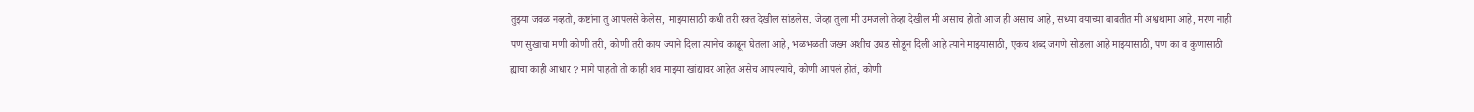तुझ्या जवळ नव्हतो, कष्टांना तु आपलसे केलेस, माझ्यासाठी कधी तरी रक्त देखील सांडलेस. जेव्हा तुला मी उमजलो तेव्हा देखील मी असाच होतो आज ही असाच आहे, सध्या वयाच्या बाबतीत मी अश्वथामा आहे, मरण नाही पण सुखाचा मणी कोणी तरी, कोणी तरी काय ज्याने दिला त्यानेच काढून घेतला आहे, भळभळती जख्म अशीच उघड सोडून दिली आहे त्याने माझ्यासाठी, एकच शब्द जगणे सोडला आहे माझ्यासाठी, पण का व कुणासाठी ह्याचा काही आधार ? मागे पाहतो तो काही शव माझ्या खांद्यावर आहेत असेच आपल्याचे, कोणी आपलं होतं, कोणी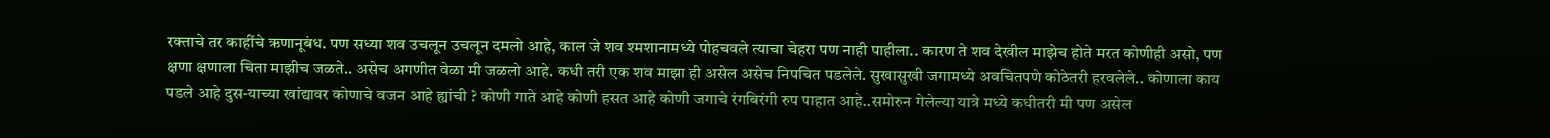रक्ताचे तर काहींचे ऋणानूबंध. पण सध्या शव उचलून उचलून दमलो आहे, काल जे शव श्मशानामध्ये पोहचवले त्याचा चेहरा पण नाही पाहीला.. कारण ते शव देखील माझेच होते मरत कोणीही असो, पण क्षणा क्षणाला चिता माझीच जळते.. असेच अगणीत वेळा मी जळलो आहे. कधी तरी एक शव माझा ही असेल असेच निपचित पडलेले. सुखासुखी जगामध्ये अवचितपणे कोठेतरी हरवलेले.. कोणाला काय पडले आहे दुस-याच्या खांद्यावर कोणाचे वजन आहे ह्यांची ? कोणी गाते आहे कोणी हसत आहे कोणी जगाचे रंगबिरंगी रुप पाहात आहे..समोरुन गेलेल्या यात्रे मध्ये कधीतरी मी पण असेल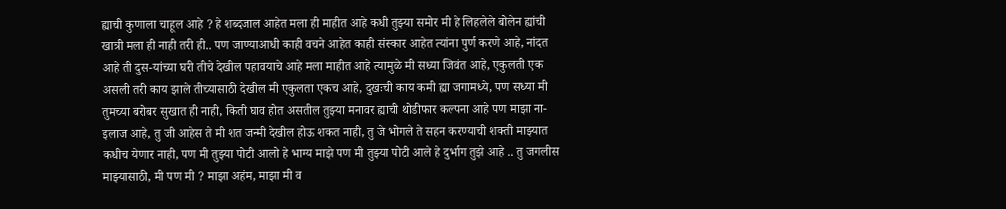ह्याची कुणाला चाहूल आहे ? हे शब्दजाल आहेत मला ही माहीत आहे कधी तुझ्या समोर मी हे लिहलेले बोलेन ह्यांची खात्री मला ही नाही तरी ही.. पण जाण्याआधी काही वचने आहेत काही संस्कार आहेत त्यांना पुर्ण करणे आहे, नांदत आहे ती दुस-यांच्या घरी तीचे देखील पहावयाचे आहे मला माहीत आहे त्यामुळे मी सध्या जिवंत आहे, एकुलती एक असली तरी काय झाले तीच्यासाठी देखील मी एकुलता एकच आहे, दुखःची काय कमी ह्या जगामध्ये, पण सध्या मी तुमच्या बरोबर सुखात ही नाही, किती घाव होत असतील तुझ्या मनावर ह्याची थोडीफार कल्पना आहे पण माझा ना-इलाज आहे, तु जी आहेस ते मी शत जन्मी देखील होऊ शकत नाही, तु जे भोगले ते सहन करण्याची शक्ती माझ्यात कधीच येणार नाही, पण मी तुझ्या पोटी आलो हे भाग्य माझे पण मी तुझ्या पोटी आले हे दुर्भाग तुझे आहे .. तु जगलीस माझ्यासाठी, मी पण मी ? माझा अहंम, माझा मी व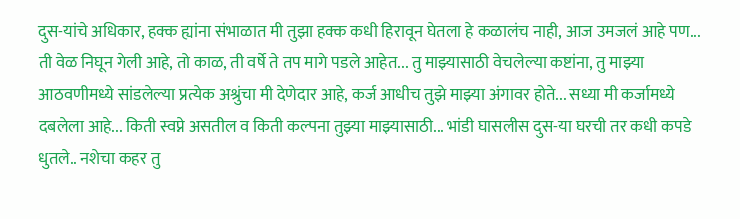दुस-यांचे अधिकार, हक्क ह्यांना संभाळात मी तुझा हक्क कधी हिरावून घेतला हे कळालंच नाही, आज उमजलं आहे पण... ती वेळ निघून गेली आहे, तो काळ, ती वर्षे ते तप मागे पडले आहेत... तु माझ्यासाठी वेचलेल्या कष्टांना, तु माझ्या आठवणीमध्ये सांडलेल्या प्रत्येक अश्रुंचा मी देणेदार आहे, कर्ज आधीच तुझे माझ्या अंगावर होते... सध्या मी कर्जामध्ये दबलेला आहे... किती स्वप्ने असतील व किती कल्पना तुझ्या माझ्यासाठी... भांडी घासलीस दुस-या घरची तर कधी कपडे धुतले.. नशेचा कहर तु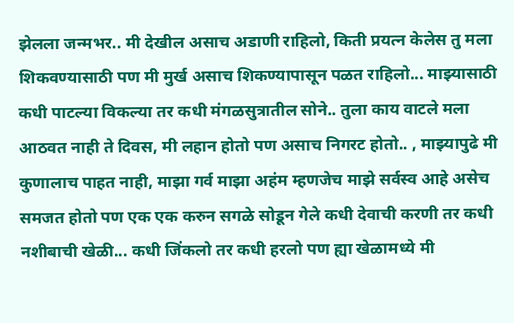झेलला जन्मभर.. मी देखील असाच अडाणी राहिलो, किती प्रयत्न केलेस तु मला शिकवण्यासाठी पण मी मुर्ख असाच शिकण्यापासून पळत राहिलो... माझ्यासाठी कधी पाटल्या विकल्या तर कधी मंगळसुत्रातील सोने.. तुला काय वाटले मला आठवत नाही ते दिवस, मी लहान होतो पण असाच निगरट होतो.. , माझ्यापुढे मी कुणालाच पाहत नाही, माझा गर्व माझा अहंम म्हणजेच माझे सर्वस्व आहे असेच समजत होतो पण एक एक करुन सगळे सोडून गेले कधी देवाची करणी तर कधी नशीबाची खेळी... कधी जिंकलो तर कधी हरलो पण ह्या खेळामध्ये मी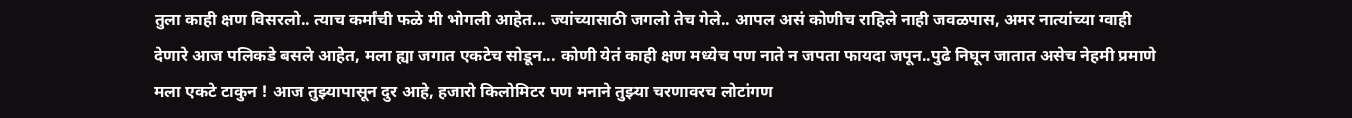तुला काही क्षण विसरलो.. त्याच कर्मांची फळे मी भोगली आहेत... ज्यांच्यासाठी जगलो तेच गेले.. आपल असं कोणीच राहिले नाही जवळपास, अमर नात्यांच्या ग्वाही देणारे आज पलिकडे बसले आहेत, मला ह्या जगात एकटेच सोडून... कोणी येतं काही क्षण मध्येच पण नाते न जपता फायदा जपून..पुढे निघून जातात असेच नेहमी प्रमाणे मला एकटे टाकुन ! आज तुझ्यापासून दुर आहे, हजारो किलोमिटर पण मनाने तुझ्या चरणावरच लोटांगण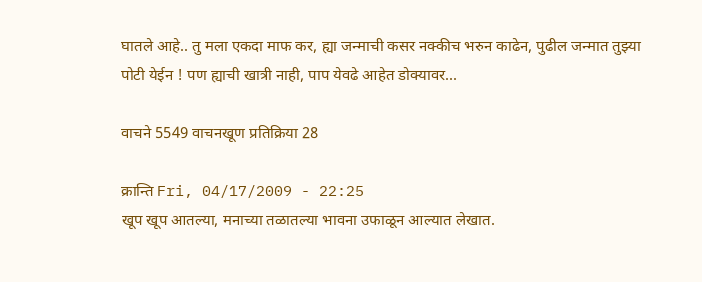घातले आहे.. तु मला एकदा माफ कर, ह्या जन्माची कसर नक्कीच भरुन काढेन, पुढील जन्मात तुझ्या पोटी येईन ! पण ह्याची खात्री नाही, पाप येवढे आहेत डोक्यावर...

वाचने 5549 वाचनखूण प्रतिक्रिया 28

क्रान्ति Fri, 04/17/2009 - 22:25
खूप खूप आतल्या, मनाच्या तळातल्या भावना उफाळून आल्यात लेखात.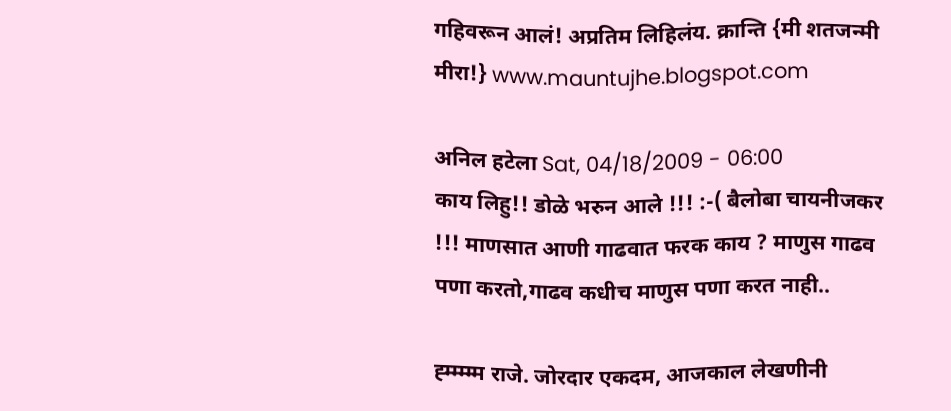गहिवरून आलं! अप्रतिम लिहिलंय. क्रान्ति {मी शतजन्मी मीरा!} www.mauntujhe.blogspot.com

अनिल हटेला Sat, 04/18/2009 - 06:00
काय लिहु!! डोळे भरुन आले !!! :-( बैलोबा चायनीजकर !!! माणसात आणी गाढवात फरक काय ? माणुस गाढव पणा करतो,गाढव कधीच माणुस पणा करत नाही..

ह्म्म्म्म्म राजे. जोरदार एकदम, आजकाल लेखणीनी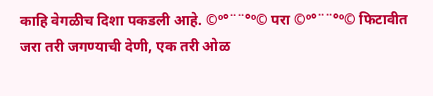काहि वेगळीच दिशा पकडली आहे. ©º°¨¨°º© परा ©º°¨¨°º© फिटावीत जरा तरी जगण्याची देणी, एक तरी ओळ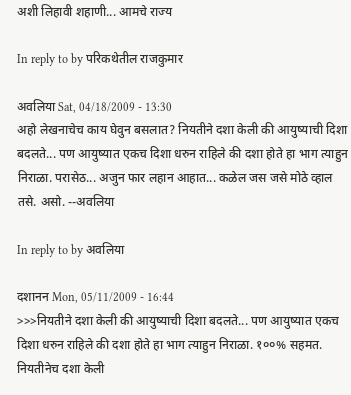अशी लिहावी शहाणी... आमचे राज्य

In reply to by परिकथेतील राजकुमार

अवलिया Sat, 04/18/2009 - 13:30
अहो लेखनाचेच काय घेवुन बसलात? नियतीने दशा केली की आयुष्याची दिशा बदलते... पण आयुष्यात एकच दिशा धरुन राहिले की दशा होते हा भाग त्याहुन निराळा. परासेठ... अजुन फार लहान आहात... कळेल जस जसे मोठे व्हाल तसे. असो. --अवलिया

In reply to by अवलिया

दशानन Mon, 05/11/2009 - 16:44
>>>नियतीने दशा केली की आयुष्याची दिशा बदलते... पण आयुष्यात एकच दिशा धरुन राहिले की दशा होते हा भाग त्याहुन निराळा. १००% सहमत. नियतीनेच दशा केली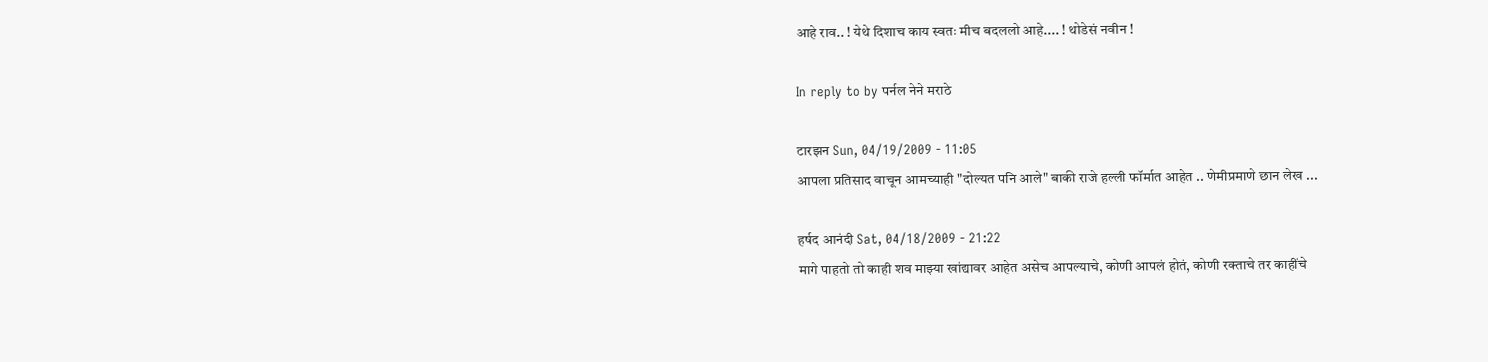आहे राव.. ! येथे दिशाच काय स्वतः मीच बदललो आहे.... ! थोडेसं नवीन !

In reply to by पर्नल नेने मराठे

टारझन Sun, 04/19/2009 - 11:05
आपला प्रतिसाद वाचून आमच्याही "दोल्यत पनि आले" बाकी राजे हल्ली फॉर्मात आहेत .. णेमीप्रमाणे छान लेख ...

हर्षद आनंदी Sat, 04/18/2009 - 21:22
मागे पाहतो तो काही शव माझ्या खांद्यावर आहेत असेच आपल्याचे, कोणी आपलं होतं, कोणी रक्ताचे तर काहींचे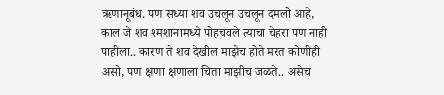ऋणानूबंध. पण सध्या शव उचलून उचलून दमलो आहे, काल जे शव श्मशानामध्ये पोहचवले त्याचा चेहरा पण नाही पाहीला.. कारण ते शव देखील माझेच होते मरत कोणीही असो, पण क्षणा क्षणाला चिता माझीच जळते.. असेच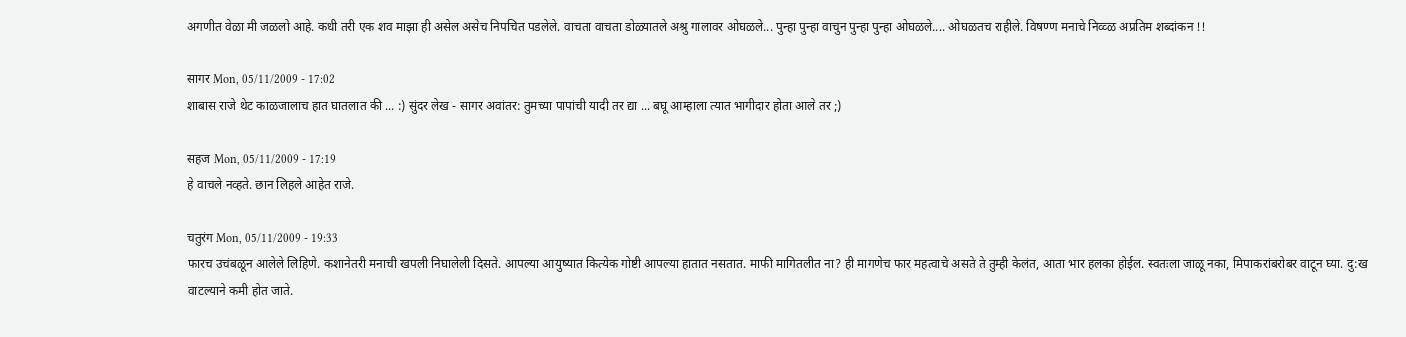अगणीत वेळा मी जळलो आहे. कधी तरी एक शव माझा ही असेल असेच निपचित पडलेले. वाचता वाचता डोळ्यातले अश्रु गालावर ओघळले... पुन्हा पुन्हा वाचुन पुन्हा पुन्हा ओघळले.... ओघळतच राहीले. विषण्ण मनाचे निव्व्ळ अप्रतिम शब्दांकन !!

सागर Mon, 05/11/2009 - 17:02
शाबास राजे थेट काळजालाच हात घातलात की ... :) सुंदर लेख - सागर अवांतर: तुमच्या पापांची यादी तर द्या ... बघू आम्हाला त्यात भागीदार होता आले तर ;)

सहज Mon, 05/11/2009 - 17:19
हे वाचले नव्हते. छान लिहले आहेत राजे.

चतुरंग Mon, 05/11/2009 - 19:33
फारच उचंबळून आलेले लिहिणे. कशानेतरी मनाची खपली निघालेली दिसते. आपल्या आयुष्यात कित्येक गोष्टी आपल्या हातात नसतात. माफी मागितलीत ना? ही मागणेच फार महत्वाचे असते ते तुम्ही केलंत, आता भार हलका होईल. स्वतःला जाळू नका, मिपाकरांबरोबर वाटून घ्या. दु:ख वाटल्याने कमी होत जाते.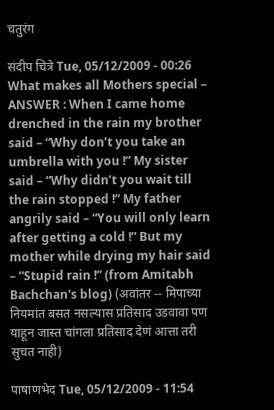चतुरंग

संदीप चित्रे Tue, 05/12/2009 - 00:26
What makes all Mothers special – ANSWER : When I came home drenched in the rain my brother said – “Why don’t you take an umbrella with you !” My sister said – “Why didn’t you wait till the rain stopped !” My father angrily said – “You will only learn after getting a cold !” But my mother while drying my hair said – “Stupid rain !” (from Amitabh Bachchan's blog) (अवांतर -- मिपाच्या नियमांत बसत नसल्यास प्रतिसाद उडवावा पण याहून जास्त चांगला प्रतिसाद देणं आत्ता तरी सुचत नाही)

पाषाणभेद Tue, 05/12/2009 - 11:54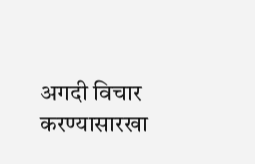अगदी विचार करण्यासारखा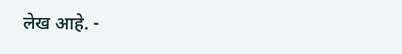लेख आहे. -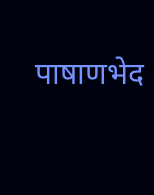पाषाणभेद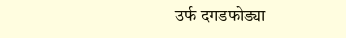उर्फ दगडफोड्या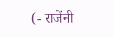(- राजेंनी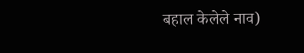बहाल केलेले नाव)